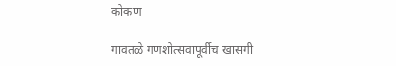कोकण

गावतळे गणशोत्सवापूर्वीच खासगी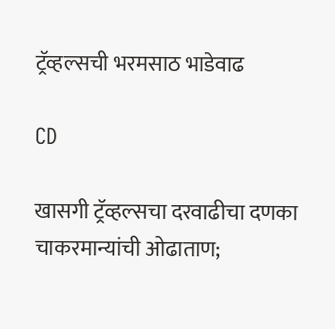ट्रॅव्हल्सची भरमसाठ भाडेवाढ

CD

खासगी ट्रॅव्हल्सचा दरवाढीचा दणका
चाकरमान्यांची ओढाताण;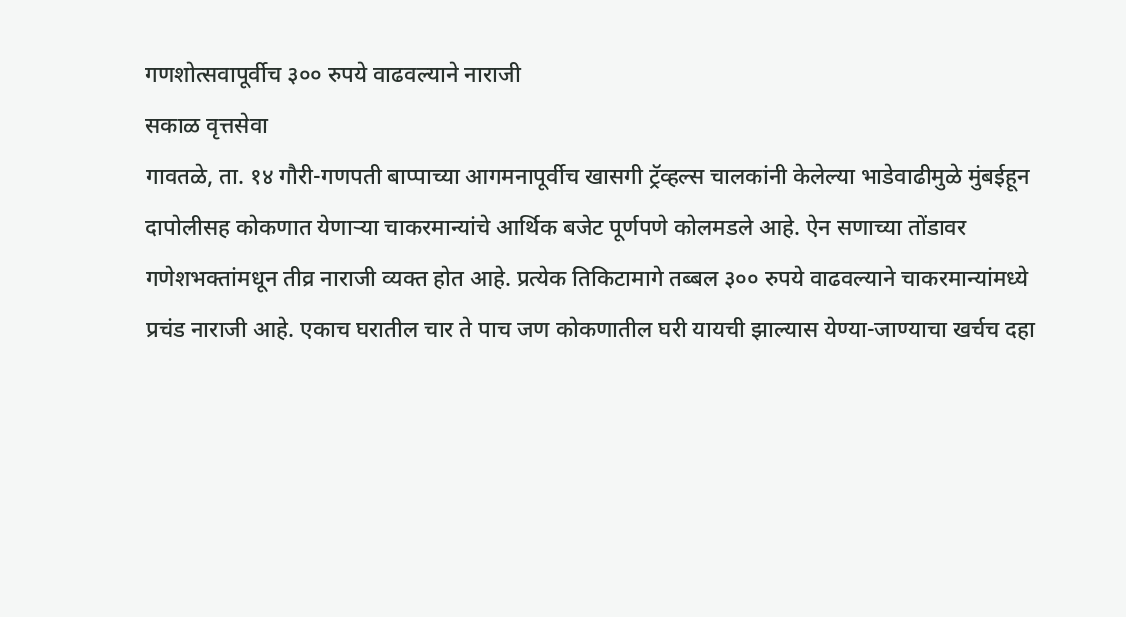गणशोत्सवापूर्वीच ३०० रुपये वाढवल्याने नाराजी
सकाळ वृत्तसेवा
गावतळे, ता. १४ गौरी-गणपती बाप्पाच्या आगमनापूर्वीच खासगी ट्रॅव्हल्स चालकांनी केलेल्या भाडेवाढीमुळे मुंबईहून दापोलीसह कोकणात येणाऱ्या चाकरमान्यांचे आर्थिक बजेट पूर्णपणे कोलमडले आहे. ऐन सणाच्या तोंडावर गणेशभक्तांमधून तीव्र नाराजी व्यक्त होत आहे. प्रत्येक तिकिटामागे तब्बल ३०० रुपये वाढवल्याने चाकरमान्यांमध्ये प्रचंड नाराजी आहे. एकाच घरातील चार ते पाच जण कोकणातील घरी यायची झाल्यास येण्या-जाण्याचा खर्चच दहा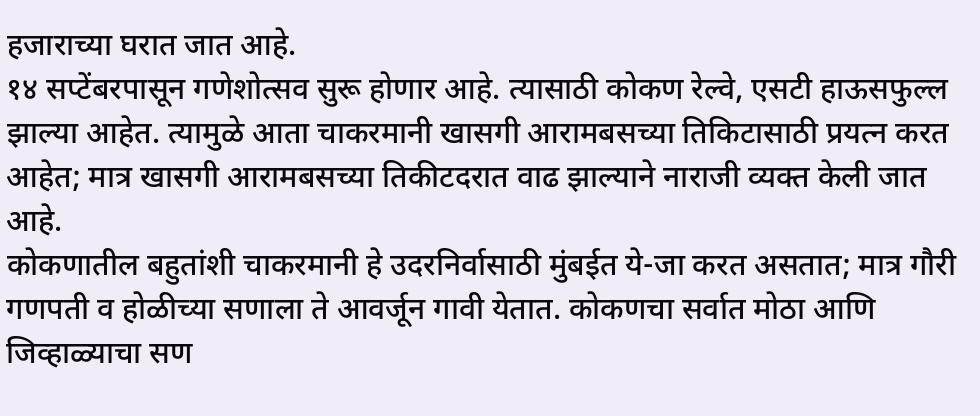हजाराच्या घरात जात आहे.
१४ सप्टेंबरपासून गणेशोत्सव सुरू होणार आहे. त्यासाठी कोकण रेल्वे, एसटी हाऊसफुल्ल झाल्या आहेत. त्यामुळे आता चाकरमानी खासगी आरामबसच्या तिकिटासाठी प्रयत्न करत आहेत; मात्र खासगी आरामबसच्या तिकीटदरात वाढ झाल्याने नाराजी व्यक्त केली जात आहे.
कोकणातील बहुतांशी चाकरमानी हे उदरनिर्वासाठी मुंबईत ये-जा करत असतात; मात्र गौरी गणपती व होळीच्या सणाला ते आवर्जून गावी येतात. कोकणचा सर्वात मोठा आणि जिव्हाळ्याचा सण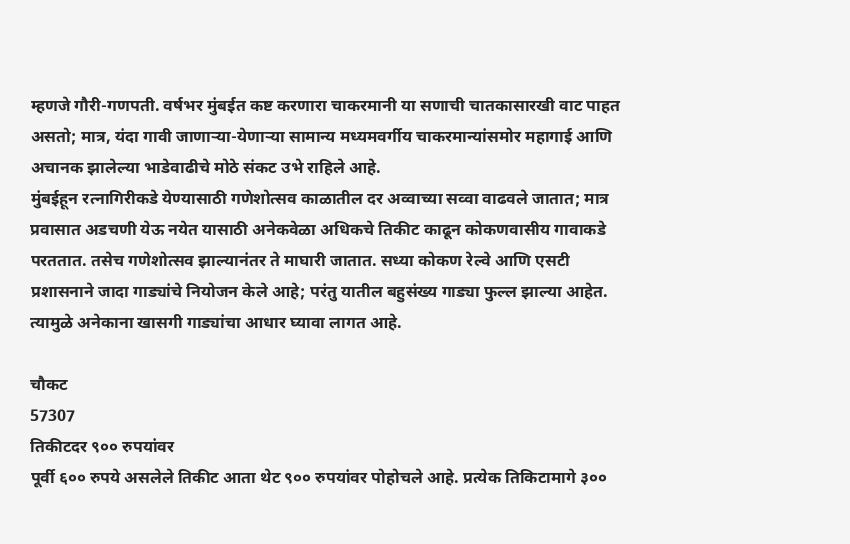म्हणजे गौरी-गणपती. वर्षभर मुंबईत कष्ट करणारा चाकरमानी या सणाची चातकासारखी वाट पाहत असतो; मात्र, यंदा गावी जाणाऱ्या-येणाऱ्या सामान्य मध्यमवर्गीय चाकरमान्यांसमोर महागाई आणि अचानक झालेल्या भाडेवाढीचे मोठे संकट उभे राहिले आहे.
मुंबईहून रत्नागिरीकडे येण्यासाठी गणेशोत्सव काळातील दर अव्वाच्या सव्वा वाढवले जातात; मात्र प्रवासात अडचणी येऊ नयेत यासाठी अनेकवेळा अधिकचे तिकीट काढून कोकणवासीय गावाकडे परततात. तसेच गणेशोत्सव झाल्यानंतर ते माघारी जातात. सध्या कोकण रेल्वे आणि एसटी प्रशासनाने जादा गाड्यांचे नियोजन केले आहे; परंतु यातील बहुसंख्य गाड्या फुल्ल झाल्या आहेत. त्यामुळे अनेकाना खासगी गाड्यांचा आधार घ्यावा लागत आहे.

चौकट
57307
तिकीटदर ९०० रुपयांवर
पूर्वी ६०० रुपये असलेले तिकीट आता थेट ९०० रुपयांवर पोहोचले आहे. प्रत्येक तिकिटामागे ३००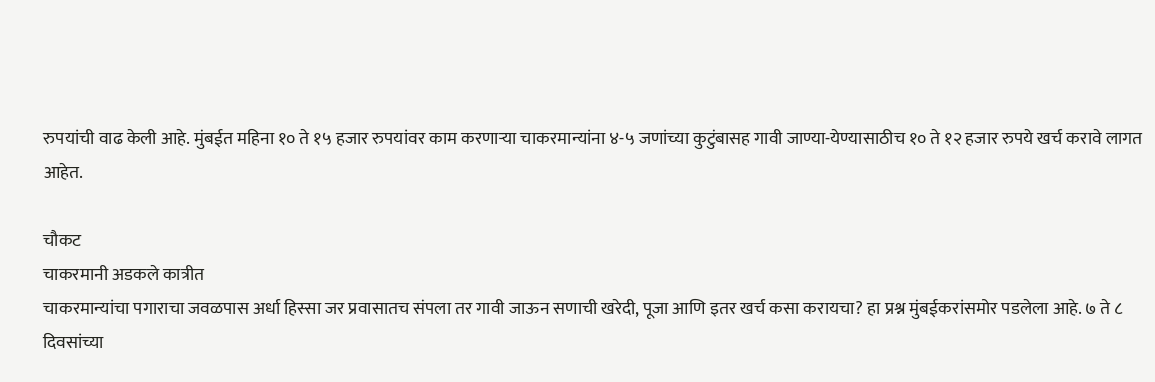रुपयांची वाढ केली आहे. मुंबईत महिना १० ते १५ हजार रुपयांवर काम करणाऱ्या चाकरमान्यांना ४-५ जणांच्या कुटुंबासह गावी जाण्या-येण्यासाठीच १० ते १२ हजार रुपये खर्च करावे लागत आहेत.

चौकट
चाकरमानी अडकले कात्रीत
चाकरमान्यांचा पगाराचा जवळपास अर्धा हिस्सा जर प्रवासातच संपला तर गावी जाऊन सणाची खरेदी, पूजा आणि इतर खर्च कसा करायचा? हा प्रश्न मुंबईकरांसमोर पडलेला आहे. ७ ते ८ दिवसांच्या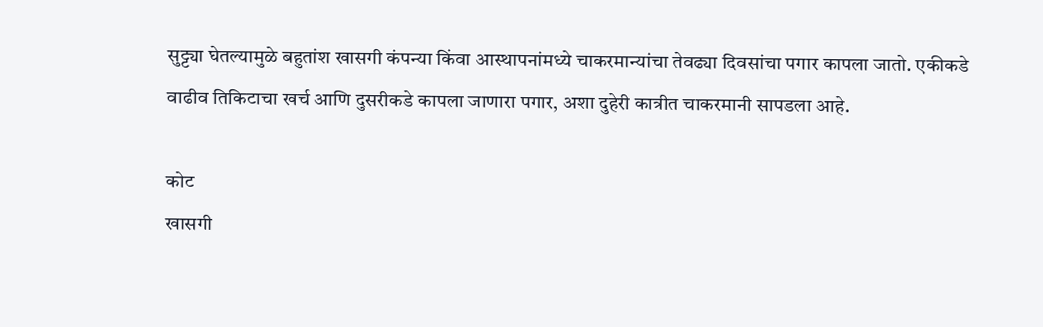सुट्ट्या घेतल्यामुळे बहुतांश खासगी कंपन्या किंवा आस्थापनांमध्ये चाकरमान्यांचा तेवढ्या दिवसांचा पगार कापला जातो. एकीकडे वाढीव तिकिटाचा खर्च आणि दुसरीकडे कापला जाणारा पगार, अशा दुहेरी कात्रीत चाकरमानी सापडला आहे.

कोट
खासगी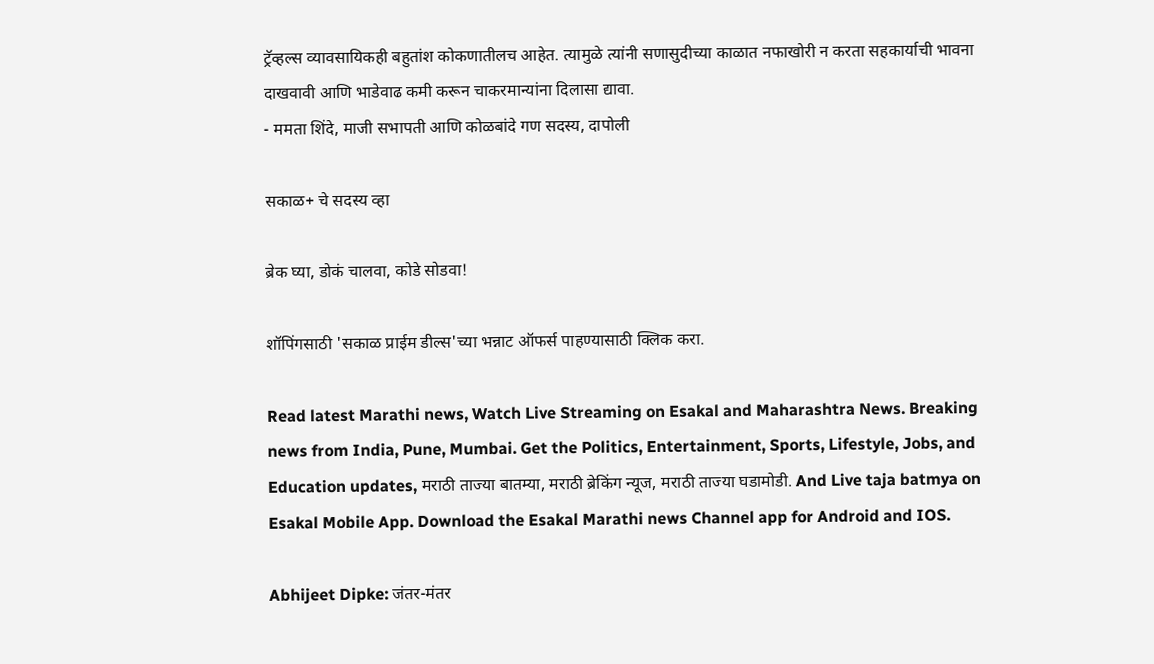ट्रॅव्हल्स व्यावसायिकही बहुतांश कोकणातीलच आहेत. त्यामुळे त्यांनी सणासुदीच्या काळात नफाखोरी न करता सहकार्याची भावना दाखवावी आणि भाडेवाढ कमी करून चाकरमान्यांना दिलासा द्यावा.
- ममता शिंदे, माजी सभापती आणि कोळबांदे गण सदस्य, दापोली

सकाळ+ चे सदस्य व्हा

ब्रेक घ्या, डोकं चालवा, कोडे सोडवा!

शॉपिंगसाठी 'सकाळ प्राईम डील्स'च्या भन्नाट ऑफर्स पाहण्यासाठी क्लिक करा.

Read latest Marathi news, Watch Live Streaming on Esakal and Maharashtra News. Breaking news from India, Pune, Mumbai. Get the Politics, Entertainment, Sports, Lifestyle, Jobs, and Education updates, मराठी ताज्या बातम्या, मराठी ब्रेकिंग न्यूज, मराठी ताज्या घडामोडी. And Live taja batmya on Esakal Mobile App. Download the Esakal Marathi news Channel app for Android and IOS.

Abhijeet Dipke: जंतर-मंतर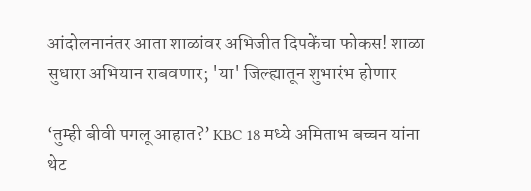आंदोलनानंतर आता शाळांवर अभिजीत दिपकेंचा फोकस! शाळा सुधारा अभियान राबवणार; 'या' जिल्ह्यातून शुभारंभ होणार

‘तुम्ही बीवी पगलू आहात?’ KBC 18 मध्ये अमिताभ बच्चन यांना थेट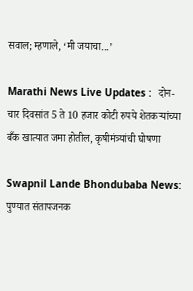सवाल; म्हणाले, ‘मी जयाचा...’

Marathi News Live Updates :  दोन-चार दिवसांत 5 ते 10 हजार कोटी रुपये शेतकऱ्यांच्या बँक खात्यात जमा होतील, कृषीमंत्र्यांची घोषणा

Swapnil Lande Bhondubaba News: पुण्यात संतापजनक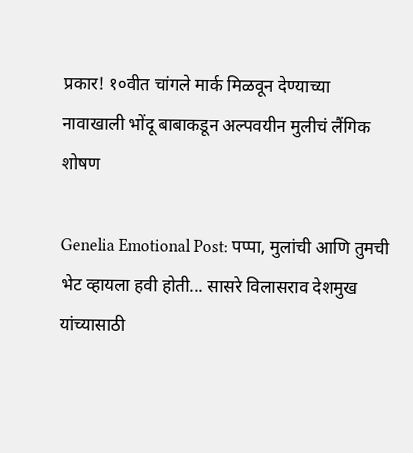प्रकार! १०वीत चांगले मार्क मिळवून देण्याच्या नावाखाली भोंदू बाबाकडून अल्पवयीन मुलीचं लैंगिक शोषण

Genelia Emotional Post: पप्पा, मुलांची आणि तुमची भेट व्हायला हवी होती... सासरे विलासराव देशमुख यांच्यासाठी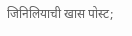जिनिलियाची खास पोस्ट;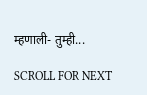म्हणाली- तुम्ही...

SCROLL FOR NEXT